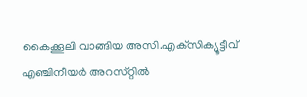കൈക്കൂലി വാങ്ങിയ അസി.എക്‌സിക്യൂട്ടീവ്‌ എഞ്ചിനീയര്‍ അറസ്‌റ്റില്‍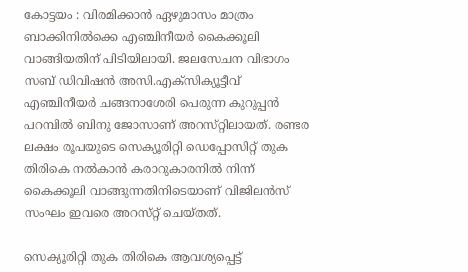കോട്ടയം : വിരമിക്കാന്‍ ഏഴുമാസം മാത്രം ബാക്കിനില്‍ക്കെ എഞ്ചിനീയര്‍ കൈക്കൂലി വാങ്ങിയതിന്‌ പിടിയിലായി. ജലസേചന വിഭാഗം സബ്‌ ഡിവിഷന്‍ അസി.എക്‌സിക്യൂട്ടീവ്‌ എഞ്ചിനീയര്‍ ചങ്ങനാശേരി പെരുന്ന കുറുപ്പന്‍ പറമ്പില്‍ ബിനു ജോസാണ്‌ അറസ്‌റ്റിലായത്‌. രണ്ടര ലക്ഷം രൂപയുടെ സെക്യൂരിറ്റി ഡെപ്പോസിറ്റ്‌ തുക തിരികെ നല്‍കാന്‍ കരാറുകാരനില്‍ നിന്ന്‌ കൈക്കൂലി വാങ്ങുന്നതിനിടെയാണ്‌ വിജിലന്‍സ്‌ സംഘം ഇവരെ അറസ്‌റ്റ്‌ ചെയ്‌തത്‌.

സെക്യൂരിറ്റി തുക തിരികെ ആവശ്യപ്പെട്ട്‌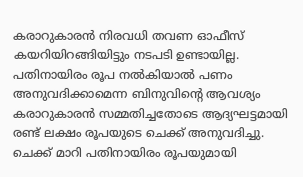കരാറുകാരന്‍ നിരവധി തവണ ഓഫീസ്‌ കയറിയിറങ്ങിയിട്ടും നടപടി ഉണ്ടായില്ല. പതിനായിരം രൂപ നല്‍കിയാല്‍ പണം അനുവദിക്കാമെന്ന ബിനുവിന്റെ ആവശ്യം കരാറുകാരന്‍ സമ്മതിച്ചതോടെ ആദ്യഘട്ടമായി രണ്ട്‌ ലക്ഷം രൂപയുടെ ചെക്ക്‌ അനുവദിച്ചു. ചെക്ക്‌ മാറി പതിനായിരം രൂപയുമായി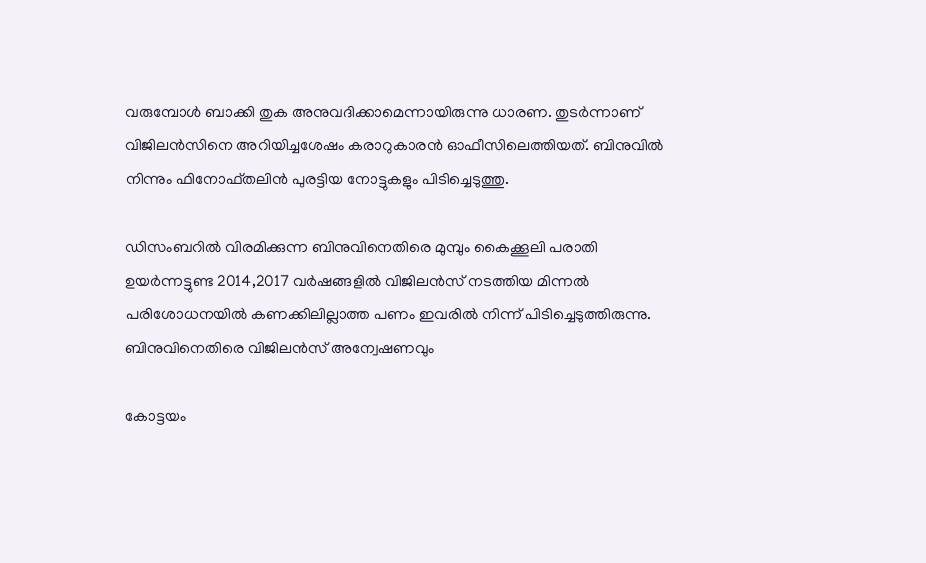വരുമ്പോള്‍ ബാക്കി തുക അനുവദിക്കാമെന്നായിരുന്നു ധാരണ. തുടര്‍ന്നാണ്‌ വിജിലന്‍സിനെ അറിയിച്ചശേഷം കരാറുകാരന്‍ ഓഫീസിലെത്തിയത്‌. ബിനുവില്‍ നിന്നും ഫിനോഫ്‌തലിന്‍ പുരട്ടിയ നോട്ടുകളും പിടിച്ചെടുത്തു.

ഡിസംബറില്‍ വിരമിക്കുന്ന ബിനുവിനെതിരെ മുമ്പും കൈക്കൂലി പരാതി ഉയര്‍ന്നട്ടുണ്ട 2014,2017 വര്‍ഷങ്ങളില്‍ വിജിലന്‍സ്‌ നടത്തിയ മിന്നല്‍ പരിശോധനയില്‍ കണക്കിലില്ലാത്ത പണം ഇവരില്‍ നിന്ന്‌ പിടിച്ചെടുത്തിരുന്നു. ബിനുവിനെതിരെ വിജിലന്‍സ്‌ അന്വേഷണവും

കോട്ടയം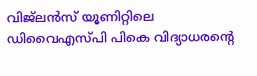വിജ്‌ലന്‍സ്‌ യൂണിറ്റിലെ ഡിവൈഎസ്‌പി പികെ വിദ്യാധരന്റെ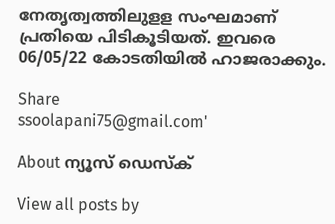നേതൃത്വത്തിലുളള സംഘമാണ്‌ പ്രതിയെ പിടികൂടിയത്‌. ഇവരെ 06/05/22 കോടതിയില്‍ ഹാജരാക്കും.

Share
ssoolapani75@gmail.com'

About ന്യൂസ് ഡെസ്ക്

View all posts by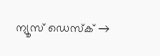ന്യൂസ് ഡെസ്ക് →